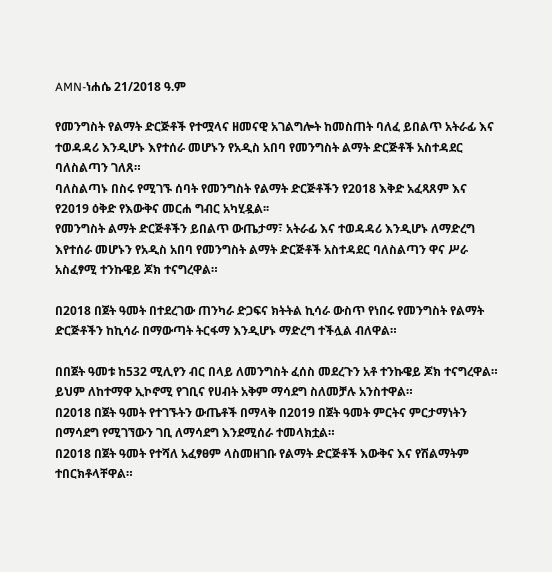AMN-ነሐሴ 21/2018 ዓ.ም

የመንግስት የልማት ድርጅቶች የተሟላና ዘመናዊ አገልግሎት ከመስጠት ባለፈ ይበልጥ አትራፊ እና ተወዳዳሪ እንዲሆኑ እየተሰራ መሆኑን የአዲስ አበባ የመንግስት ልማት ድርጅቶች አስተዳደር ባለስልጣን ገለጸ።
ባለስልጣኑ በስሩ የሚገኙ ሰባት የመንግስት የልማት ድርጅቶችን የ2018 እቅድ አፈጻጸም እና የ2019 ዕቅድ የእውቅና መርሐ ግብር አካሂዷል፡፡
የመንግስት ልማት ድርጅቶችን ይበልጥ ውጤታማ፣ አትራፊ እና ተወዳዳሪ እንዲሆኑ ለማድረግ እየተሰራ መሆኑን የአዲስ አበባ የመንግስት ልማት ድርጅቶች አስተዳደር ባለስልጣን ዋና ሥራ አስፈፃሚ ተንኩዌይ ጆክ ተናግረዋል።

በ2018 በጀት ዓመት በተደረገው ጠንካራ ድጋፍና ክትትል ኪሳራ ውስጥ የነበሩ የመንግስት የልማት ድርጅቶችን ከኪሳራ በማውጣት ትርፋማ እንዲሆኑ ማድረግ ተችሏል ብለዋል።

በበጀት ዓመቱ ከ532 ሚሊየን ብር በላይ ለመንግስት ፈሰስ መደረጉን አቶ ተንኩዌይ ጆክ ተናግረዋል። ይህም ለከተማዋ ኢኮኖሚ የገቢና የሀብት አቅም ማሳደግ ስለመቻሉ አንስተዋል።
በ2018 በጀት ዓመት የተገኙትን ውጤቶች በማላቅ በ2019 በጀት ዓመት ምርትና ምርታማነትን በማሳደግ የሚገኘውን ገቢ ለማሳደግ እንደሚሰራ ተመላክቷል።
በ2018 በጀት ዓመት የተሻለ አፈፃፀም ላስመዘገቡ የልማት ድርጅቶች እውቅና እና የሽልማትም ተበርክቶላቸዋል።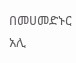በመሀመድኑር አሊ